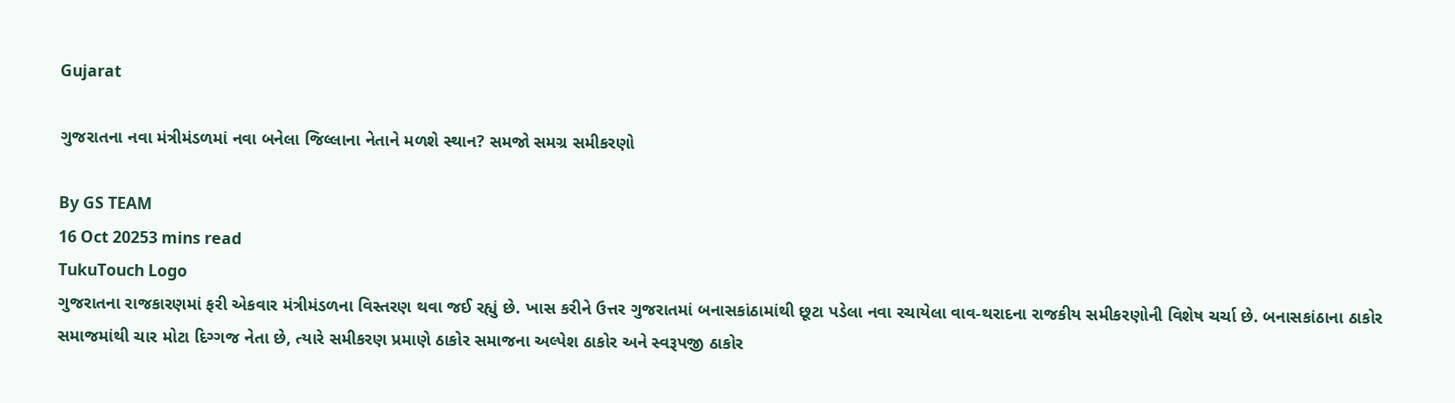Gujarat

ગુજરાતના નવા મંત્રીમંડળમાં નવા બનેલા જિલ્લાના નેતાને મળશે સ્થાન? સમજો સમગ્ર સમીકરણો

By GS TEAM
16 Oct 20253 mins read
TukuTouch Logo
ગુજરાતના રાજકારણમાં ફરી એકવાર મંત્રીમંડળના વિસ્તરણ થવા જઈ રહ્યું છે. ખાસ કરીને ઉત્તર ગુજરાતમાં બનાસકાંઠામાંથી છૂટા પડેલા નવા રચાયેલા વાવ-થરાદના રાજકીય સમીકરણોની વિશેષ ચર્ચા છે. બનાસકાંઠાના ઠાકોર સમાજમાંથી ચાર મોટા દિગ્ગજ નેતા છે, ત્યારે સમીકરણ પ્રમાણે ઠાકોર સમાજના અલ્પેશ ઠાકોર અને સ્વરૂપજી ઠાકોર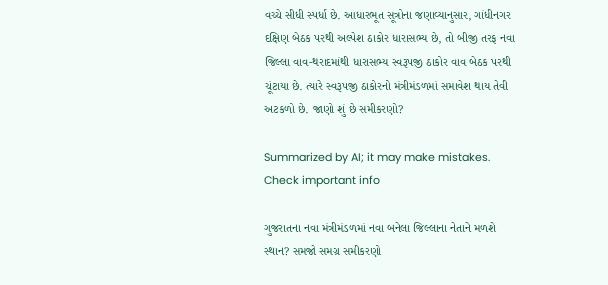વચ્ચે સીધી સ્પર્ધા છે. આધારભૂત સૂત્રોના જણાવ્યાનુસાર, ગાંધીનગર દક્ષિણ બેઠક પરથી અલ્પેશ ઠાકોર ધારાસભ્ય છે, તો બીજી તરફ નવા જિલ્લા વાવ-થરાદમાંથી ધારાસભ્ય સ્વરૂપજી ઠાકોર વાવ બેઠક પરથી ચૂંટાયા છે. ત્યારે સ્વરૂપજી ઠાકોરનો મંત્રીમંડળમાં સમાવેશ થાય તેવી અટકળો છે. જાણો શું છે સમીકરણો?

Summarized by AI; it may make mistakes. Check important info

ગુજરાતના નવા મંત્રીમંડળમાં નવા બનેલા જિલ્લાના નેતાને મળશે સ્થાન? સમજો સમગ્ર સમીકરણો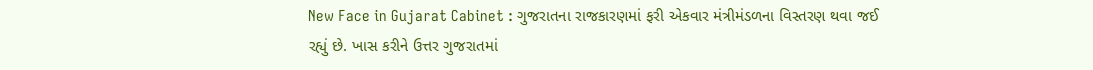New Face in Gujarat Cabinet : ગુજરાતના રાજકારણમાં ફરી એકવાર મંત્રીમંડળના વિસ્તરણ થવા જઈ રહ્યું છે. ખાસ કરીને ઉત્તર ગુજરાતમાં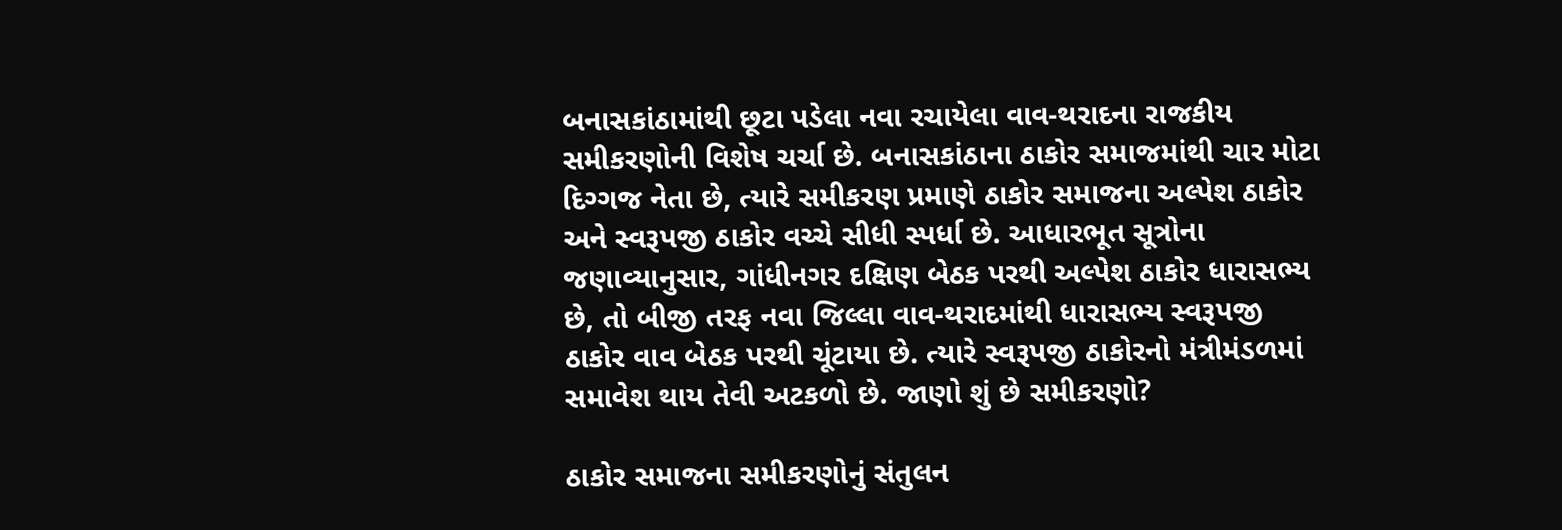બનાસકાંઠામાંથી છૂટા પડેલા નવા રચાયેલા વાવ-થરાદના રાજકીય સમીકરણોની વિશેષ ચર્ચા છે. બનાસકાંઠાના ઠાકોર સમાજમાંથી ચાર મોટા દિગ્ગજ નેતા છે, ત્યારે સમીકરણ પ્રમાણે ઠાકોર સમાજના અલ્પેશ ઠાકોર અને સ્વરૂપજી ઠાકોર વચ્ચે સીધી સ્પર્ધા છે. આધારભૂત સૂત્રોના જણાવ્યાનુસાર, ગાંધીનગર દક્ષિણ બેઠક પરથી અલ્પેશ ઠાકોર ધારાસભ્ય છે, તો બીજી તરફ નવા જિલ્લા વાવ-થરાદમાંથી ધારાસભ્ય સ્વરૂપજી ઠાકોર વાવ બેઠક પરથી ચૂંટાયા છે. ત્યારે સ્વરૂપજી ઠાકોરનો મંત્રીમંડળમાં સમાવેશ થાય તેવી અટકળો છે. જાણો શું છે સમીકરણો?

ઠાકોર સમાજના સમીકરણોનું સંતુલન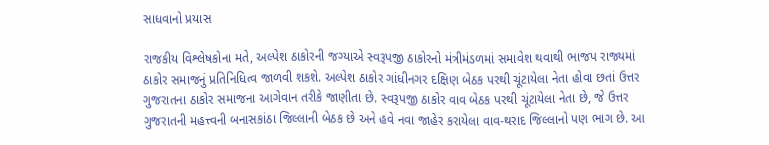સાધવાનો પ્રયાસ

રાજકીય વિશ્લેષકોના મતે, અલ્પેશ ઠાકોરની જગ્યાએ સ્વરૂપજી ઠાકોરનો મંત્રીમંડળમાં સમાવેશ થવાથી ભાજપ રાજ્યમાં ઠાકોર સમાજનું પ્રતિનિધિત્વ જાળવી શકશે. અલ્પેશ ઠાકોર ગાંધીનગર દક્ષિણ બેઠક પરથી ચૂંટાયેલા નેતા હોવા છતાં ઉત્તર ગુજરાતના ઠાકોર સમાજના આગેવાન તરીકે જાણીતા છે. સ્વરૂપજી ઠાકોર વાવ બેઠક પરથી ચૂંટાયેલા નેતા છે, જે ઉત્તર ગુજરાતની મહત્ત્વની બનાસકાંઠા જિલ્લાની બેઠક છે અને હવે નવા જાહેર કરાયેલા વાવ-થરાદ જિલ્લાનો પણ ભાગ છે. આ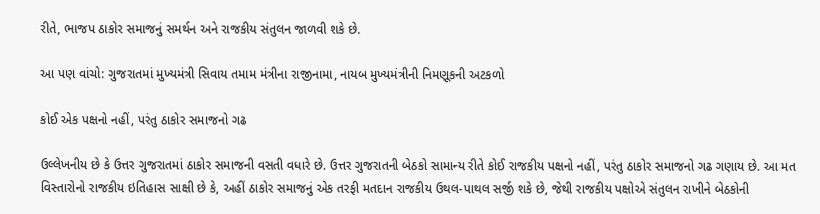રીતે, ભાજપ ઠાકોર સમાજનું સમર્થન અને રાજકીય સંતુલન જાળવી શકે છે.

આ પણ વાંચો: ગુજરાતમાં મુખ્યમંત્રી સિવાય તમામ મંત્રીના રાજીનામા, નાયબ મુખ્યમંત્રીની નિમણૂકની અટકળો

કોઈ એક પક્ષનો નહીં, પરંતુ ઠાકોર સમાજનો ગઢ

ઉલ્લેખનીય છે કે ઉત્તર ગુજરાતમાં ઠાકોર સમાજની વસતી વધારે છે. ઉત્તર ગુજરાતની બેઠકો સામાન્ય રીતે કોઈ રાજકીય પક્ષનો નહીં, પરંતુ ઠાકોર સમાજનો ગઢ ગણાય છે. આ મત વિસ્તારોનો રાજકીય ઇતિહાસ સાક્ષી છે કે, અહીં ઠાકોર સમાજનું એક તરફી મતદાન રાજકીય ઉથલ-પાથલ સર્જી શકે છે, જેથી રાજકીય પક્ષોએ સંતુલન રાખીને બેઠકોની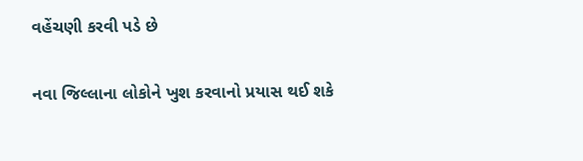વહેંચણી કરવી પડે છે

નવા જિલ્લાના લોકોને ખુશ કરવાનો પ્રયાસ થઈ શકે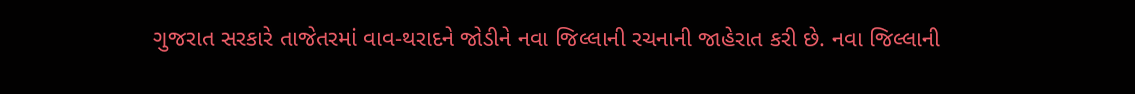ગુજરાત સરકારે તાજેતરમાં વાવ-થરાદને જોડીને નવા જિલ્લાની રચનાની જાહેરાત કરી છે. નવા જિલ્લાની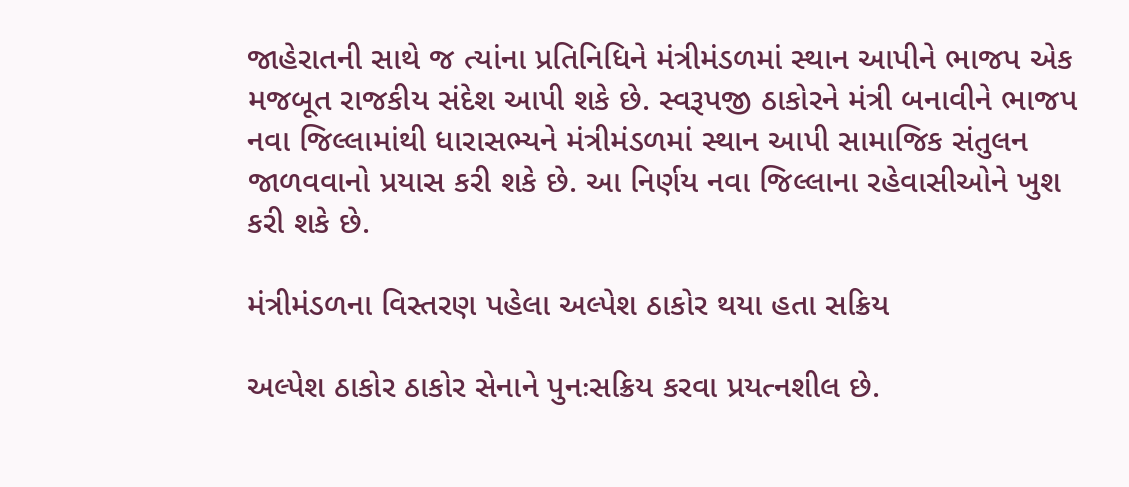જાહેરાતની સાથે જ ત્યાંના પ્રતિનિધિને મંત્રીમંડળમાં સ્થાન આપીને ભાજપ એક મજબૂત રાજકીય સંદેશ આપી શકે છે. સ્વરૂપજી ઠાકોરને મંત્રી બનાવીને ભાજપ નવા જિલ્લામાંથી ધારાસભ્યને મંત્રીમંડળમાં સ્થાન આપી સામાજિક સંતુલન જાળવવાનો પ્રયાસ કરી શકે છે. આ નિર્ણય નવા જિલ્લાના રહેવાસીઓને ખુશ કરી શકે છે.

મંત્રીમંડળના વિસ્તરણ પહેલા અલ્પેશ ઠાકોર થયા હતા સક્રિય

અલ્પેશ ઠાકોર ઠાકોર સેનાને પુનઃસક્રિય કરવા પ્રયત્નશીલ છે.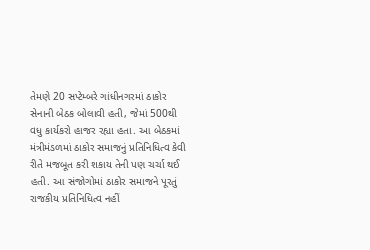તેમણે 20 સપ્ટેમ્બરે ગાંધીનગરમાં ઠાકોર સેનાની બેઠક બોલાવી હતી, જેમાં 500થી વધુ કાર્યકરો હાજર રહ્યા હતા. આ બેઠકમાં મંત્રીમંડળમાં ઠાકોર સમાજનું પ્રતિનિધિત્વ કેવી રીતે મજબૂત કરી શકાય તેની પણ ચર્ચા થઈ હતી. આ સંજોગોમાં ઠાકોર સમાજને પૂરતું રાજકીય પ્રતિનિધિત્વ નહીં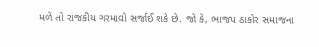મળે તો રાજકીય ગરમાવો સર્જાઈ શકે છે. જો કે, ભાજપ ઠાકોર સમાજના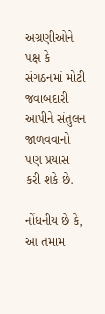અગ્રણીઓને પક્ષ કે સંગઠનમાં મોટી જવાબદારી આપીને સંતુલન જાળવવાનો પણ પ્રયાસ કરી શકે છે.

નોંધનીય છે કે, આ તમામ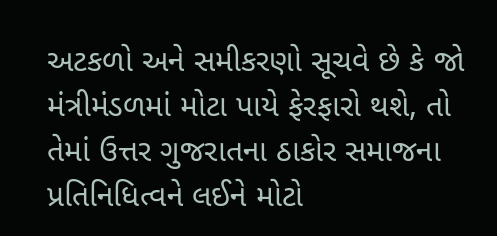અટકળો અને સમીકરણો સૂચવે છે કે જો મંત્રીમંડળમાં મોટા પાયે ફેરફારો થશે, તો તેમાં ઉત્તર ગુજરાતના ઠાકોર સમાજના પ્રતિનિધિત્વને લઈને મોટો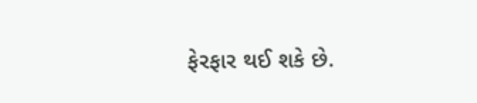ફેરફાર થઈ શકે છે.